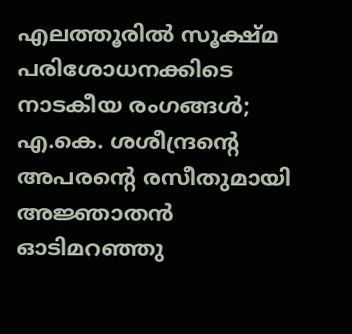എലത്തൂരിൽ സൂക്ഷ്മ പരിശോധനക്കിടെ നാടകീയ രംഗങ്ങൾ; എ.കെ. ശശീന്ദ്രന്റെ അപരന്റെ രസീതുമായി അജ്ഞാതൻ ഓടിമറഞ്ഞു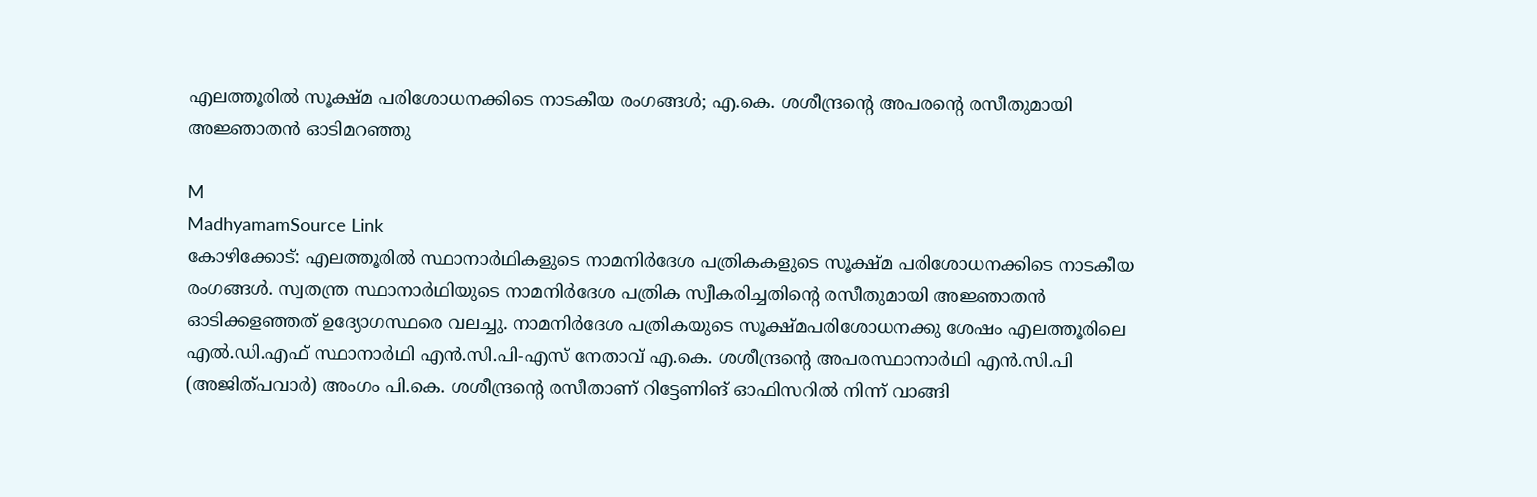എലത്തൂരിൽ സൂക്ഷ്മ പരിശോധനക്കിടെ നാടകീയ രംഗങ്ങൾ; എ.കെ. ശശീന്ദ്രന്റെ അപരന്റെ രസീതുമായി അജ്ഞാതൻ ഓടിമറഞ്ഞു

M
MadhyamamSource Link
കോഴിക്കോട്: എലത്തൂരിൽ സ്ഥാനാർഥികളുടെ നാമനിർദേശ പത്രികകളുടെ സൂക്ഷ്മ പരിശോധനക്കിടെ നാടകീയ രംഗങ്ങൾ. സ്വതന്ത്ര സ്ഥാനാർഥിയുടെ നാമനിർദേശ പത്രിക സ്വീകരിച്ചതിന്റെ രസീതുമായി അജ്ഞാതൻ ഓടിക്കളഞ്ഞത് ഉദ്യോഗസ്ഥരെ വലച്ചു. നാമനിർദേശ പത്രികയുടെ സൂക്ഷ്മപരിശോധനക്കു ശേഷം എലത്തൂരിലെ എൽ.ഡി.എഫ് സ്ഥാനാർഥി എൻ.സി.പി-എസ് നേതാവ് എ.കെ. ശശീന്ദ്രന്റെ അപരസ്ഥാനാർഥി എൻ.സി.പി (അജിത്പവാർ) അംഗം പി.കെ. ശശീന്ദ്രന്റെ രസീതാണ് റിട്ടേണിങ് ഓഫിസറിൽ നിന്ന് വാങ്ങി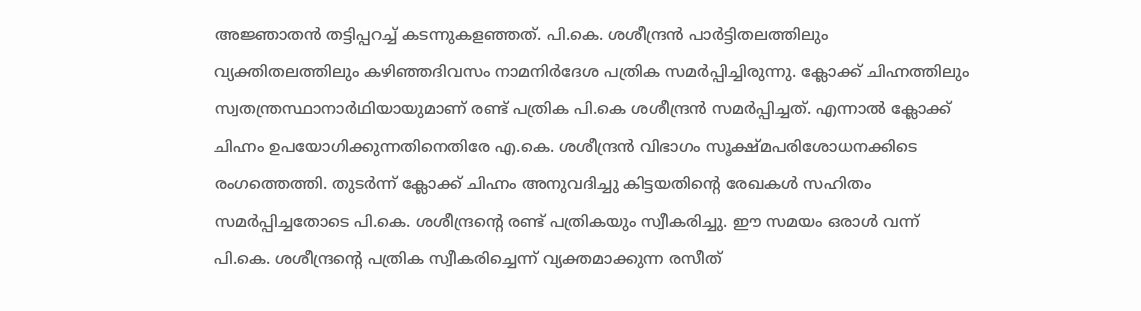അജ്ഞാതൻ തട്ടിപ്പറച്ച് കടന്നുകളഞ്ഞത്. പി.കെ. ശശീന്ദ്രൻ പാർട്ടിതലത്തിലും വ്യക്തിതലത്തിലും കഴിഞ്ഞദിവസം നാമനിർദേശ പത്രിക സമർപ്പിച്ചിരുന്നു. ക്ലോക്ക് ചിഹ്നത്തിലും സ്വതന്ത്രസ്ഥാനാർഥിയായുമാണ് രണ്ട് പത്രിക പി.കെ ശശീന്ദ്രൻ സമർപ്പിച്ചത്. എന്നാൽ ക്ലോക്ക് ചിഹ്നം ഉപയോഗിക്കുന്നതിനെതിരേ എ.കെ. ശശീന്ദ്രൻ വിഭാഗം സൂക്ഷ്മപരിശോധനക്കിടെ രംഗത്തെത്തി. തുടർന്ന് ക്ലോക്ക് ചിഹ്നം അനുവദിച്ചു കിട്ടയതിന്റെ രേഖകൾ സഹിതം സമർപ്പിച്ചതോടെ പി.കെ. ശശീന്ദ്രന്റെ രണ്ട് പത്രികയും സ്വീകരിച്ചു. ഈ സമയം ഒരാൾ വന്ന് പി.കെ. ശശീന്ദ്രന്റെ പത്രിക സ്വീകരിച്ചെന്ന് വ്യക്തമാക്കുന്ന രസീത്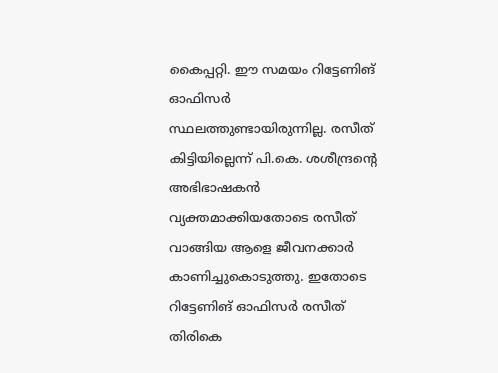കൈപ്പറ്റി. ഈ സമയം റിട്ടേണിങ് ഓഫിസർ സ്ഥലത്തുണ്ടായിരുന്നില്ല. രസീത് കിട്ടിയില്ലെന്ന് പി.കെ. ശശീന്ദ്രന്റെ അഭിഭാഷകൻ വ്യക്തമാക്കിയതോടെ രസീത് വാങ്ങിയ ആളെ ജീവനക്കാർ കാണിച്ചുകൊടുത്തു. ഇതോടെ റിട്ടേണിങ് ഓഫിസർ രസീത് തിരികെ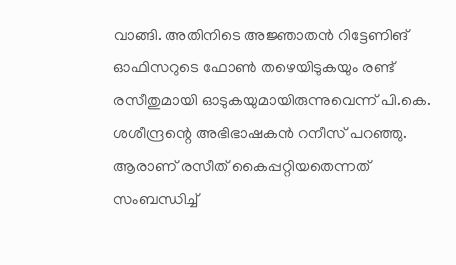വാങ്ങി. അതിനിടെ അജ്ഞാതൻ റിട്ടേണിങ് ഓഫിസറുടെ ഫോൺ തഴെയിടുകയും രണ്ട് രസീതുമായി ഓടുകയുമായിരുന്നുവെന്ന് പി.കെ. ശശീന്ദ്രന്റെ അഭിഭാഷകൻ റനീസ് പറഞ്ഞു. ആരാണ് രസീത് കൈപ്പറ്റിയതെന്നത് സംബന്ധിച്ച്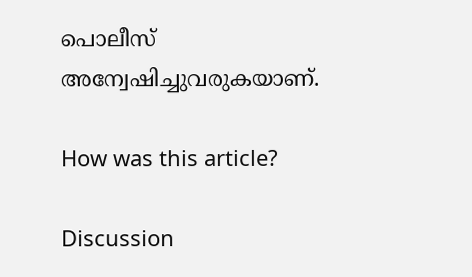പൊലീസ് അന്വേഷിച്ചുവരുകയാണ്.

How was this article?

Discussion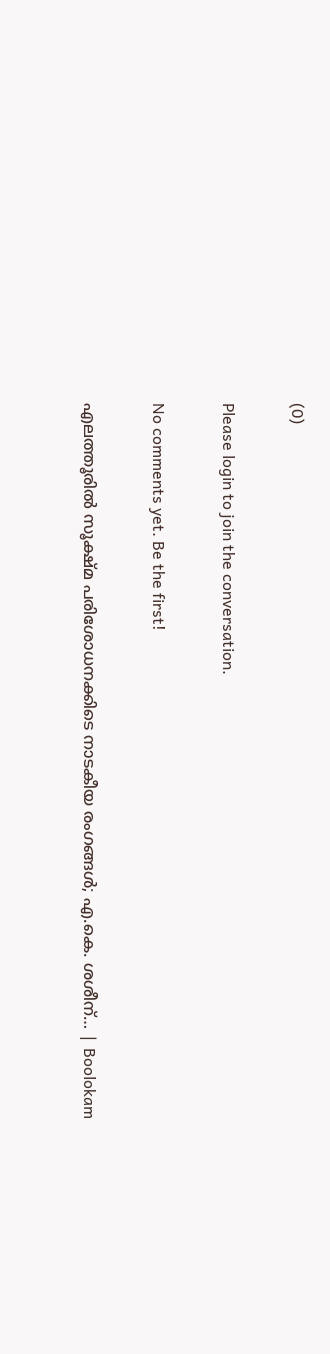(0)

Please login to join the conversation.

No comments yet. Be the first!

എലത്തൂരിൽ സൂക്ഷ്മ പരിശോധനക്കിടെ നാടകീയ രംഗങ്ങൾ; എ.കെ. ശശീന്… | Boolokam